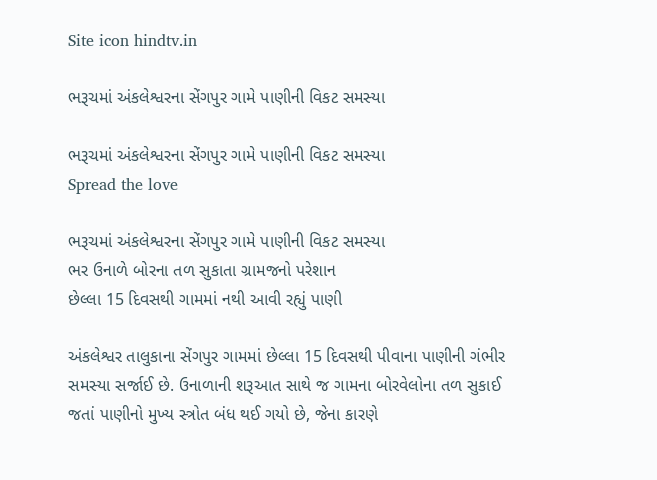Site icon hindtv.in

ભરૂચમાં અંકલેશ્વરના સેંગપુર ગામે પાણીની વિકટ સમસ્યા

ભરૂચમાં અંકલેશ્વરના સેંગપુર ગામે પાણીની વિકટ સમસ્યા
Spread the love

ભરૂચમાં અંકલેશ્વરના સેંગપુર ગામે પાણીની વિકટ સમસ્યા
ભર ઉનાળે બોરના તળ સુકાતા ગ્રામજનો પરેશાન
છેલ્લા 15 દિવસથી ગામમાં નથી આવી રહ્યું પાણી

અંકલેશ્વર તાલુકાના સેંગપુર ગામમાં છેલ્લા 15 દિવસથી પીવાના પાણીની ગંભીર સમસ્યા સર્જાઈ છે. ઉનાળાની શરૂઆત સાથે જ ગામના બોરવેલોના તળ સુકાઈ જતાં પાણીનો મુખ્ય સ્ત્રોત બંધ થઈ ગયો છે, જેના કારણે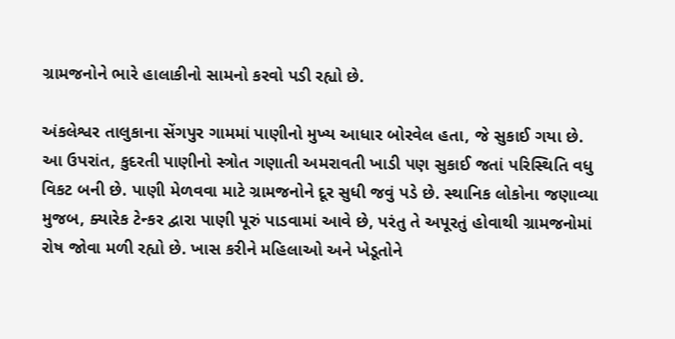ગ્રામજનોને ભારે હાલાકીનો સામનો કરવો પડી રહ્યો છે.

અંકલેશ્વર તાલુકાના સેંગપુર ગામમાં પાણીનો મુખ્ય આધાર બોરવેલ હતા, જે સુકાઈ ગયા છે. આ ઉપરાંત, કુદરતી પાણીનો સ્ત્રોત ગણાતી અમરાવતી ખાડી પણ સુકાઈ જતાં પરિસ્થિતિ વધુ વિકટ બની છે. પાણી મેળવવા માટે ગ્રામજનોને દૂર સુધી જવું પડે છે. સ્થાનિક લોકોના જણાવ્યા મુજબ, ક્યારેક ટેન્કર દ્વારા પાણી પૂરું પાડવામાં આવે છે, પરંતુ તે અપૂરતું હોવાથી ગ્રામજનોમાં રોષ જોવા મળી રહ્યો છે. ખાસ કરીને મહિલાઓ અને ખેડૂતોને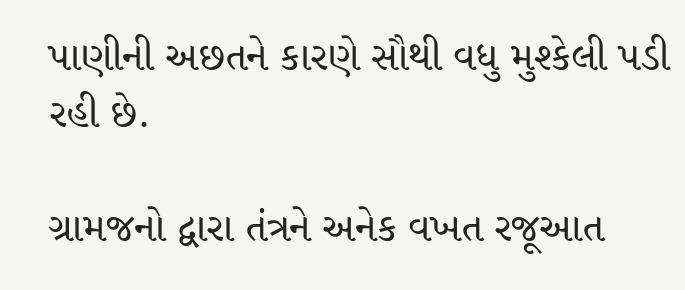પાણીની અછતને કારણે સૌથી વધુ મુશ્કેલી પડી રહી છે.

ગ્રામજનો દ્વારા તંત્રને અનેક વખત રજૂઆત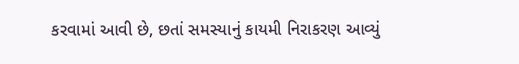કરવામાં આવી છે, છતાં સમસ્યાનું કાયમી નિરાકરણ આવ્યું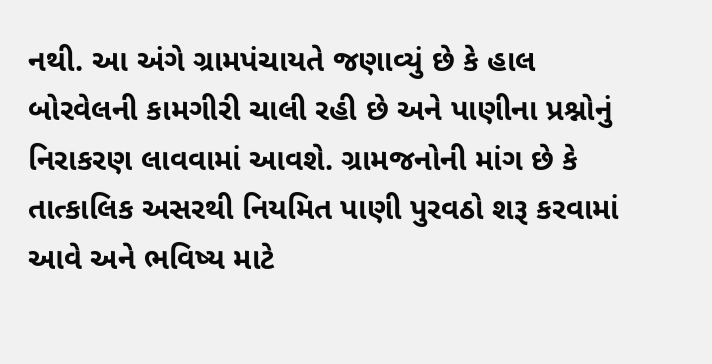નથી. આ અંગે ગ્રામપંચાયતે જણાવ્યું છે કે હાલ બોરવેલની કામગીરી ચાલી રહી છે અને પાણીના પ્રશ્નોનું નિરાકરણ લાવવામાં આવશે. ગ્રામજનોની માંગ છે કે તાત્કાલિક અસરથી નિયમિત પાણી પુરવઠો શરૂ કરવામાં આવે અને ભવિષ્ય માટે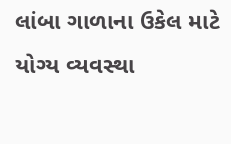લાંબા ગાળાના ઉકેલ માટે યોગ્ય વ્યવસ્થા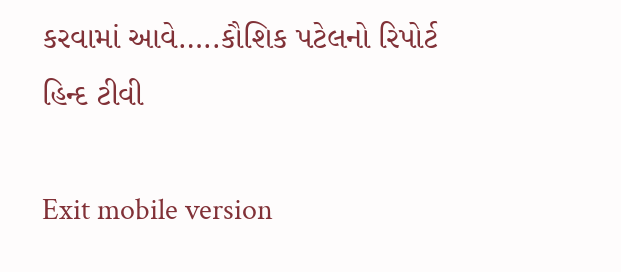કરવામાં આવે…..કૌશિક પટેલનો રિપોર્ટ હિન્દ ટીવી

Exit mobile version